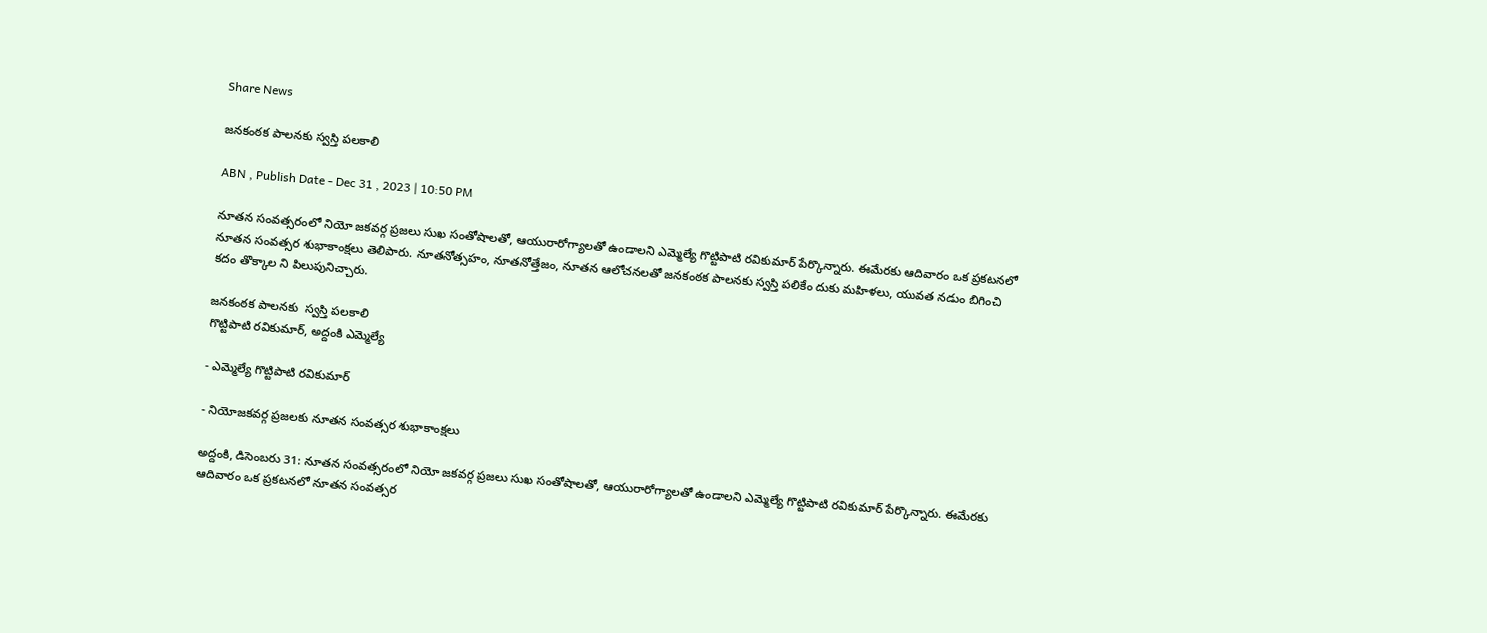Share News

జనకంఠక పాలనకు స్వస్తి పలకాలి

ABN , Publish Date - Dec 31 , 2023 | 10:50 PM

నూతన సంవత్సరంలో నియో జకవర్గ ప్రజలు సుఖ సంతోషాలతో, ఆయురారోగ్యాలతో ఉండాలని ఎమ్మెల్యే గొట్టిపాటి రవికుమార్‌ పేర్కొన్నారు. ఈమేరకు ఆదివారం ఒక ప్రకటనలో నూతన సంవత్సర శుభాకాంక్షలు తెలిపారు. నూతనోత్సహం, నూతనోత్తేజం, నూతన ఆలోచనలతో జనకంఠక పాలనకు స్వస్తి పలికేం దుకు మహిళలు, యువత నడుం బిగించి కదం తొక్కాల ని పిలుపునిచ్చారు.

జనకంఠక పాలనకు  స్వస్తి పలకాలి
గొట్టిపాటి రవికుమార్‌, అద్దంకి ఎమ్మెల్యే

- ఎమ్మెల్యే గొట్టిపాటి రవికుమార్‌

- నియోజకవర్గ ప్రజలకు నూతన సంవత్సర శుభాకాంక్షలు

అద్దంకి, డిసెంబరు 31: నూతన సంవత్సరంలో నియో జకవర్గ ప్రజలు సుఖ సంతోషాలతో, ఆయురారోగ్యాలతో ఉండాలని ఎమ్మెల్యే గొట్టిపాటి రవికుమార్‌ పేర్కొన్నారు. ఈమేరకు ఆదివారం ఒక ప్రకటనలో నూతన సంవత్సర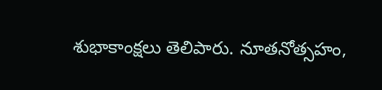శుభాకాంక్షలు తెలిపారు. నూతనోత్సహం,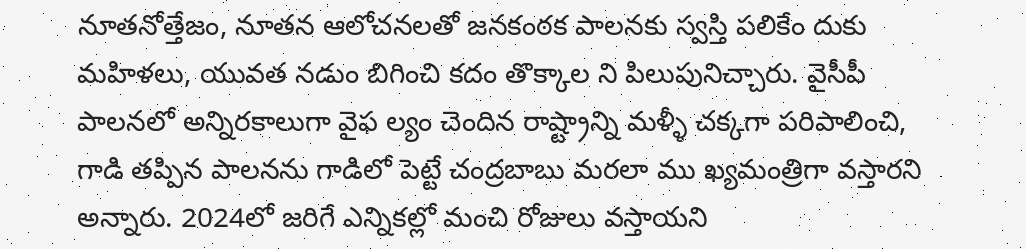నూతనోత్తేజం, నూతన ఆలోచనలతో జనకంఠక పాలనకు స్వస్తి పలికేం దుకు మహిళలు, యువత నడుం బిగించి కదం తొక్కాల ని పిలుపునిచ్చారు. వైసీపీ పాలనలో అన్నిరకాలుగా వైఫ ల్యం చెందిన రాష్ట్రాన్ని మళ్ళీ చక్కగా పరిపాలించి, గాడి తప్పిన పాలనను గాడిలో పెట్టే చంద్రబాబు మరలా ము ఖ్యమంత్రిగా వస్తారని అన్నారు. 2024లో జరిగే ఎన్నికల్లో మంచి రోజులు వస్తాయని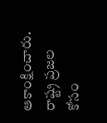ఆకాంక్షించారు. రాష్ట్ర ప్రజల కోసం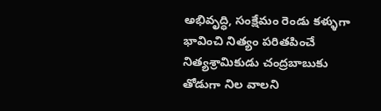అభివృద్ధి, సంక్షేమం రెండు కళ్ళుగా భావించి నిత్యం పరితపించే నిత్యశ్రామికుడు చంద్రబాబుకు తోడుగా నిల వాలని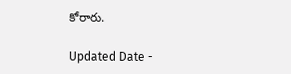కోరారు.

Updated Date -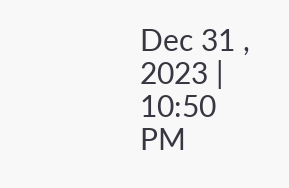Dec 31 , 2023 | 10:50 PM